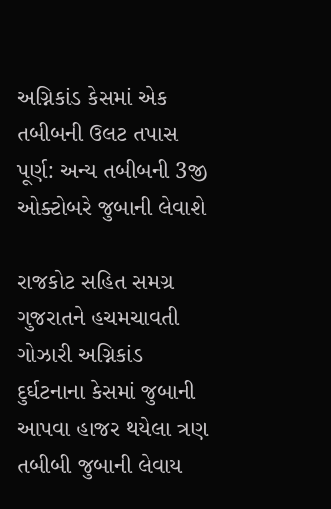અગ્નિકાંડ કેસમાં એક તબીબની ઉલટ તપાસ પૂર્ણ: અન્ય તબીબની 3જી ઓક્ટોબરે જુબાની લેવાશે

રાજકોટ સહિત સમગ્ર ગુજરાતને હચમચાવતી ગોઝારી અગ્નિકાંડ દુર્ઘટનાના કેસમાં જુબાની આપવા હાજર થયેલા ત્રણ તબીબી જુબાની લેવાય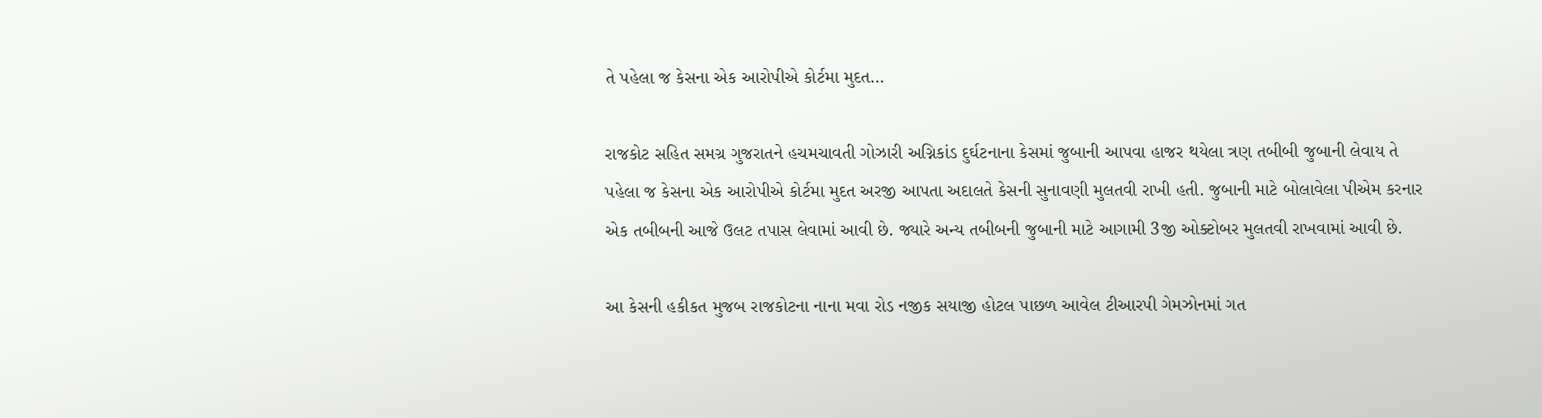તે પહેલા જ કેસના એક આરોપીએ કોર્ટમા મુદત…

રાજકોટ સહિત સમગ્ર ગુજરાતને હચમચાવતી ગોઝારી અગ્નિકાંડ દુર્ઘટનાના કેસમાં જુબાની આપવા હાજર થયેલા ત્રણ તબીબી જુબાની લેવાય તે પહેલા જ કેસના એક આરોપીએ કોર્ટમા મુદત અરજી આપતા અદાલતે કેસની સુનાવણી મુલતવી રાખી હતી. જુબાની માટે બોલાવેલા પીએમ કરનાર એક તબીબની આજે ઉલટ તપાસ લેવામાં આવી છે. જ્યારે અન્ય તબીબની જુબાની માટે આગામી 3જી ઓક્ટોબર મુલતવી રાખવામાં આવી છે.

આ કેસની હકીકત મુજબ રાજકોટના નાના મવા રોડ નજીક સયાજી હોટલ પાછળ આવેલ ટીઆરપી ગેમઝોનમાં ગત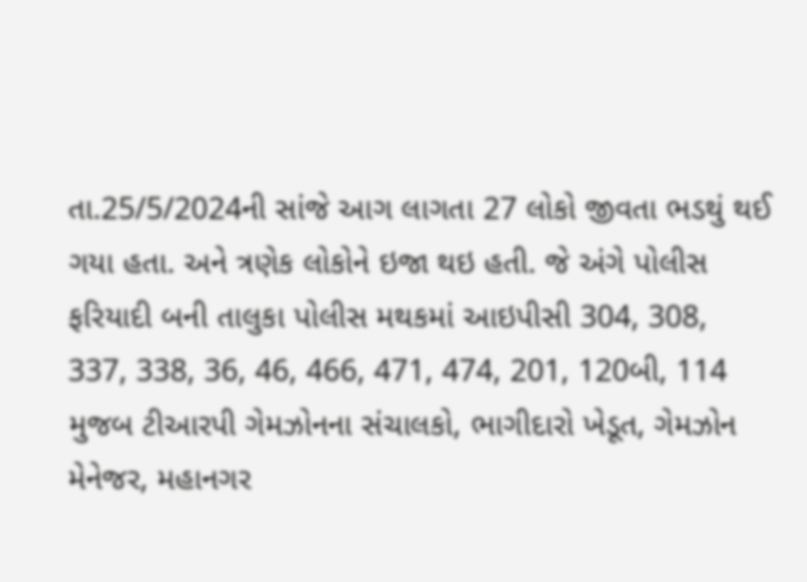તા.25/5/2024ની સાંજે આગ લાગતા 27 લોકો જીવતા ભડથું થઈ ગયા હતા. અને ત્રણેક લોકોને ઇજા થઇ હતી. જે અંગે પોલીસ ફરિયાદી બની તાલુકા પોલીસ મથકમાં આઇપીસી 304, 308, 337, 338, 36, 46, 466, 471, 474, 201, 120બી, 114 મુજબ ટીઆરપી ગેમઝોનના સંચાલકો, ભાગીદારો ખેડૂત, ગેમઝોન મેનેજર, મહાનગર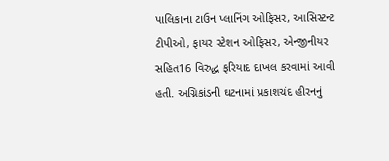પાલિકાના ટાઉન પ્લાનિંગ ઓફિસર, આસિસ્ટન્ટ ટીપીઓ, ફાયર સ્ટેશન ઓફિસર, એન્જીનીયર સહિત16 વિરુદ્ધ ફરિયાદ દાખલ કરવામાં આવી હતી. અગ્નિકાંડની ઘટનામાં પ્રકાશચંદ હીરનનું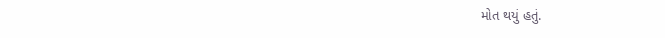મોત થયું હતું.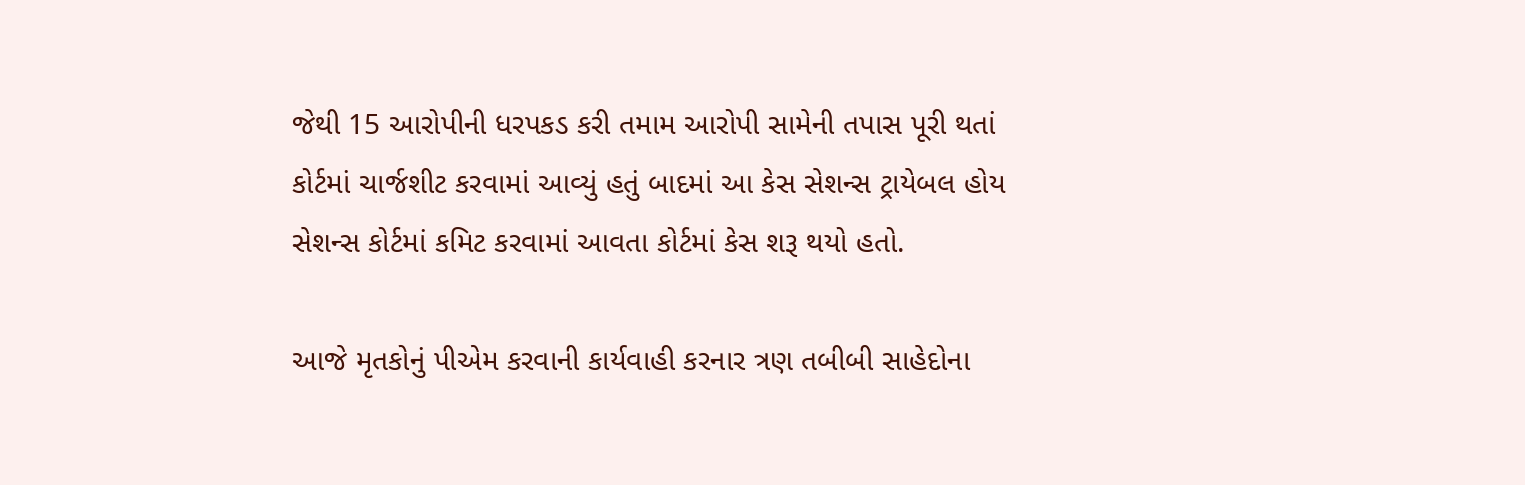જેથી 15 આરોપીની ધરપકડ કરી તમામ આરોપી સામેની તપાસ પૂરી થતાં કોર્ટમાં ચાર્જશીટ કરવામાં આવ્યું હતું બાદમાં આ કેસ સેશન્સ ટ્રાયેબલ હોય સેશન્સ કોર્ટમાં કમિટ કરવામાં આવતા કોર્ટમાં કેસ શરૂ થયો હતો.

આજે મૃતકોનું પીએમ કરવાની કાર્યવાહી કરનાર ત્રણ તબીબી સાહેદોના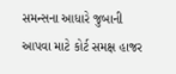સમન્સના આધારે જુબાની આપવા માટે કોર્ટ સમક્ષ હાજર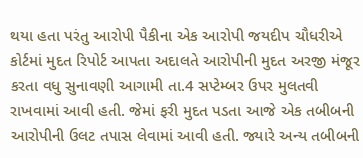થયા હતા પરંતુ આરોપી પૈકીના એક આરોપી જયદીપ ચૌધરીએ કોર્ટમાં મુદત રિપોર્ટ આપતા અદાલતે આરોપીની મુદત અરજી મંજૂર કરતા વધુ સુનાવણી આગામી તા.4 સપ્ટેમ્બર ઉપર મુલતવી રાખવામાં આવી હતી. જેમાં ફરી મુદત પડતા આજે એક તબીબની આરોપીની ઉલટ તપાસ લેવામાં આવી હતી. જ્યારે અન્ય તબીબની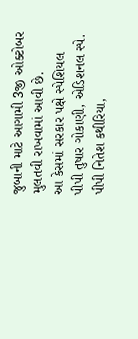જુબાની માટે આગામી 3જી ઓક્ટોબર મુલતવી રાખવામાં આવી છે.
આ કેસમાં સરકાર પક્ષે સ્પેશિયલ પીપી તુષાર ગોકાણી, એડિશનલ સ્પે. પીપી નિતેશ કથીરિયા,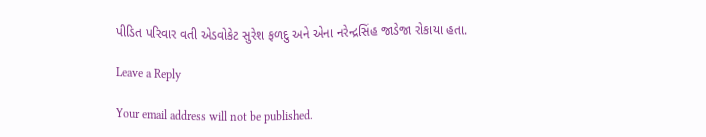પીડિત પરિવાર વતી એડવોકેટ સુરેશ ફળદુ અને એના નરેન્દ્રસિંહ જાડેજા રોકાયા હતા.

Leave a Reply

Your email address will not be published.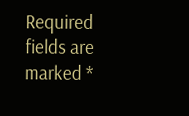Required fields are marked *